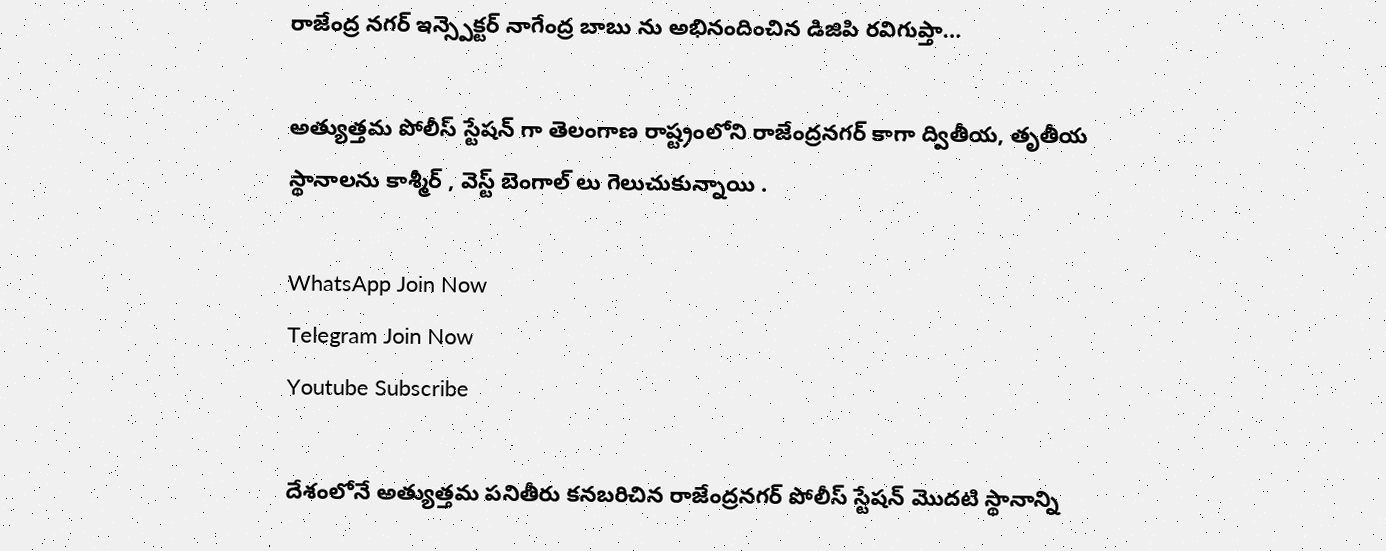రాజేంద్ర నగర్ ఇన్స్పెక్టర్ నాగేంద్ర బాబు ను అభినందించిన డిజిపి రవిగుప్తా…

అత్యుత్తమ పోలీస్ స్టేషన్ గా తెలంగాణ రాష్ట్రంలోని రాజేంద్రనగర్ కాగా ద్వితీయ, తృతీయ స్థానాలను కాశ్మీర్ , వెస్ట్ బెంగాల్ లు గెలుచుకున్నాయి .

WhatsApp Join Now
Telegram Join Now
Youtube Subscribe

దేశంలోనే అత్యుత్తమ పనితీరు కనబరిచిన రాజేంద్రనగర్ పోలీస్ స్టేషన్ మొదటి స్థానాన్ని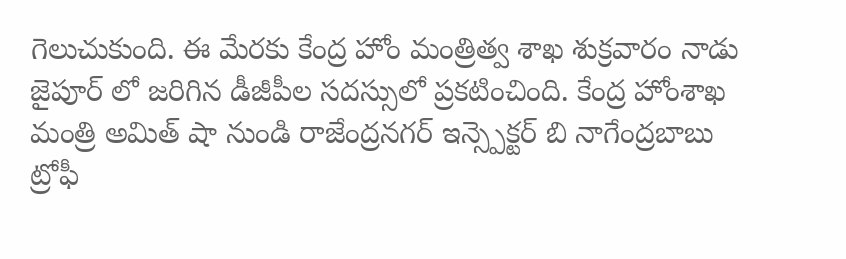గెలుచుకుంది. ఈ మేరకు కేంద్ర హోం మంత్రిత్వ శాఖ శుక్రవారం నాడు జైపూర్ లో జరిగిన డీజీపీల సదస్సులో ప్రకటించింది. కేంద్ర హోంశాఖ మంత్రి అమిత్ షా నుండి రాజేంద్రనగర్ ఇన్స్పెక్టర్ బి నాగేంద్రబాబు ట్రోఫీ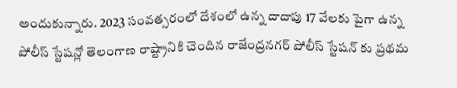అందుకున్నారు. 2023 సంవత్సరంలో దేశంలో ఉన్న దాదాపు 17 వేలకు పైగా ఉన్న పోలీస్ స్టేషన్లో తెలంగాణ రాష్ట్రానికి చెందిన రాజేంద్రనగర్ పోలీస్ స్టేషన్ కు ప్రథమ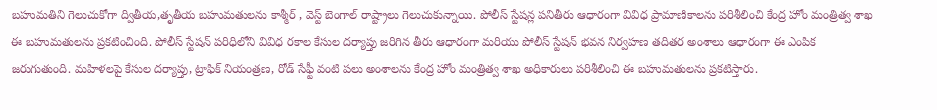బహుమతిని గెలుచుకోగా ద్వితీయ,తృతీయ బహుమతులను కాశ్మీర్ , వెస్ట్ బెంగాల్ రాష్ట్రాలు గెలుచుకున్నాయి. పోలీస్ స్టేషన్ల పనితీరు ఆధారంగా వివిధ ప్రామాణికాలను పరిశీలించి కేంద్ర హోం మంత్రిత్వ శాఖ ఈ బహుమతులను ప్రకటించింది. పోలీస్ స్టేషన్ పరిధిలోని వివిధ రకాల కేసుల దర్యాప్తు జరిగిన తీరు ఆధారంగా మరియు పోలీస్ స్టేషన్ భవన నిర్వహణ తదితర అంశాలు ఆధారంగా ఈ ఎంపిక జరుగుతుంది. మహిళలపై కేసుల దర్యాప్తు, ట్రాఫిక్ నియంత్రణ, రోడ్ సేఫ్టీ వంటి పలు అంశాలను కేంద్ర హోం మంత్రిత్వ శాఖ అధికారులు పరిశీలించి ఈ బహుమతులను ప్రకటిస్తారు.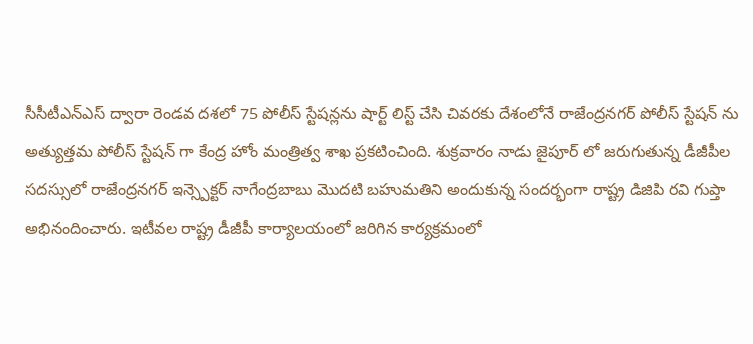సీసీటీఎన్ఎస్ ద్వారా రెండవ దశలో 75 పోలీస్ స్టేషన్లను షార్ట్ లిస్ట్ చేసి చివరకు దేశంలోనే రాజేంద్రనగర్ పోలీస్ స్టేషన్ ను అత్యుత్తమ పోలీస్ స్టేషన్ గా కేంద్ర హోం మంత్రిత్వ శాఖ ప్రకటించింది. శుక్రవారం నాడు జైపూర్ లో జరుగుతున్న డీజీపీల సదస్సులో రాజేంద్రనగర్ ఇన్స్పెక్టర్ నాగేంద్రబాబు మొదటి బహుమతిని అందుకున్న సందర్భంగా రాష్ట్ర డిజిపి రవి గుప్తా అభినందించారు. ఇటీవల రాష్ట్ర డీజీపీ కార్యాలయంలో జరిగిన కార్యక్రమంలో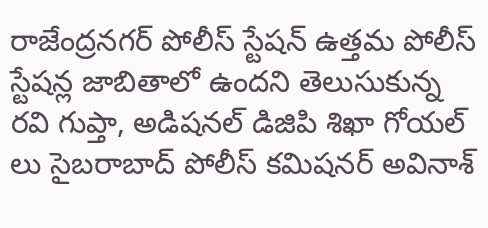రాజేంద్రనగర్ పోలీస్ స్టేషన్ ఉత్తమ పోలీస్ స్టేషన్ల జాబితాలో ఉందని తెలుసుకున్న రవి గుప్తా, అడిషనల్ డిజిపి శిఖా గోయల్ లు సైబరాబాద్ పోలీస్ కమిషనర్ అవినాశ్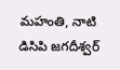మహంతి, నాటి డిసిపి జగదీశ్వర్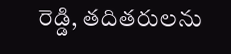రెడ్డి, తదితరులను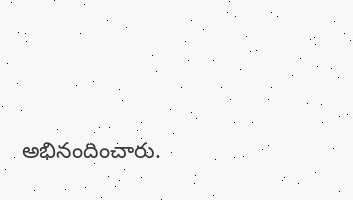అభినందించారు.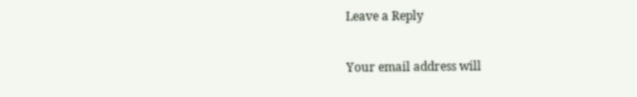Leave a Reply

Your email address will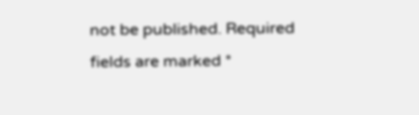not be published. Required fields are marked *